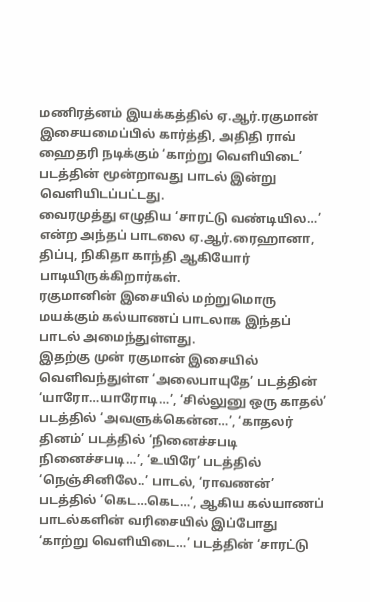மணிரத்னம் இயக்கத்தில் ஏ.ஆர்.ரகுமான் இசையமைப்பில் கார்த்தி, அதிதி ராவ் ஹைதரி நடிக்கும் ‘காற்று வெளியிடை’ படத்தின் மூன்றாவது பாடல் இன்று வெளியிடப்பட்டது.
வைரமுத்து எழுதிய ‘சாரட்டு வண்டியில…’ என்ற அந்தப் பாடலை ஏ.ஆர்.ரைஹானா, திப்பு, நிகிதா காந்தி ஆகியோர் பாடியிருக்கிறார்கள்.
ரகுமானின் இசையில் மற்றுமொரு மயக்கும் கல்யாணப் பாடலாக இந்தப் பாடல் அமைந்துள்ளது.
இதற்கு முன் ரகுமான் இசையில் வெளிவந்துள்ள ‘அலைபாயுதே’ படத்தின் ‘யாரோ…யாரோடி…’, ‘சில்லுனு ஒரு காதல்’ படத்தில் ‘அவளுக்கென்ன…’, ‘காதலர் தினம்’ படத்தில் ‘நினைச்சபடி நினைச்சபடி…’, ‘உயிரே’ படத்தில் ‘நெஞ்சினிலே..’ பாடல், ‘ராவணன்’ படத்தில் ‘கெட…கெட…’, ஆகிய கல்யாணப் பாடல்களின் வரிசையில் இப்போது ‘காற்று வெளியிடை…’ படத்தின் ‘சாரட்டு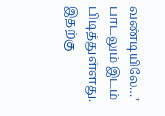வண்டியிலே…’ பாடலும் இடம் பிடித்துள்ளது.
இதற்கு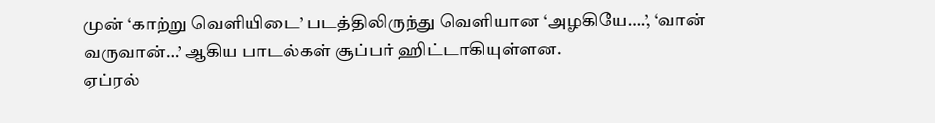முன் ‘காற்று வெளியிடை’ படத்திலிருந்து வெளியான ‘அழகியே….’, ‘வான் வருவான்…’ ஆகிய பாடல்கள் சூப்பர் ஹிட்டாகியுள்ளன.
ஏப்ரல்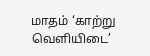மாதம் ‘காற்று வெளியிடை’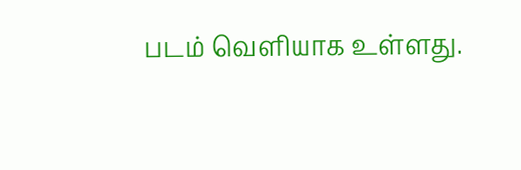படம் வெளியாக உள்ளது.